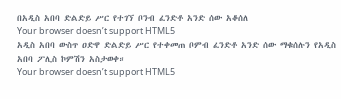በአዲስ አበባ ድልድይ ሥር የተገኘ ቦንብ ፈንድቶ አንድ ሰው አቆሰለ
Your browser doesn’t support HTML5
አዲስ አበባ ውስጥ ዐድዋ ድልድይ ሥር የተቀመጠ ቦምብ ፈንድቶ አንድ ሰው ማቁሰሉን የአዲስ አበባ ፖሊስ ኮምሽን አስታወቀ።
Your browser doesn’t support HTML5